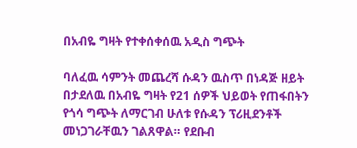በአብዬ ግዛት የተቀሰቀሰዉ አዲስ ግጭት

ባለፈዉ ሳምንት መጨረሻ ሱዳን ዉስጥ በነዳጅ ዘይት በታደለዉ በአብዬ ግዛት የ21 ሰዎች ህይወት የጠፋበትን የጎሳ ግጭት ለማርገብ ሁለቱ የሱዳን ፕሪዚደንቶች መነጋገራቸዉን ገልጸዋል። የደቡብ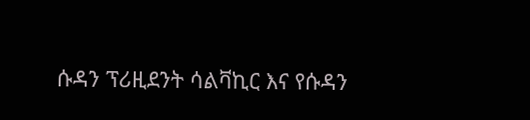ሱዳን ፕሪዚደንት ሳልቫኪር እና የሱዳን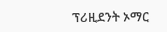ፕሪዚደንት ኦማር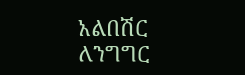አልበሽር ለንግግር